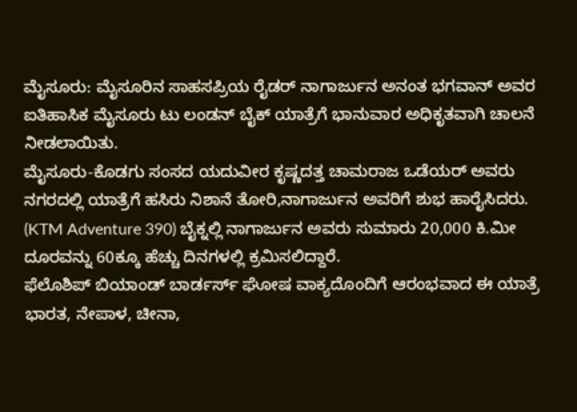ಮೈಸೂರು: ಮೈಸೂರಿನ ಸಾಹಸಪ್ರಿಯ ರೈಡರ್ ನಾಗಾರ್ಜುನ ಅನಂತ ಭಗವಾನ್ ಅವರ ಐತಿಹಾಸಿಕ ಮೈಸೂರು ಟು ಲಂಡನ್ ಬೈಕ್ ಯಾತ್ರೆಗೆ ಭಾನುವಾರ ಅಧಿಕೃತವಾಗಿ ಚಾಲನೆ ನೀಡಲಾಯಿತು.
ಮೈಸೂರು-ಕೊಡಗು ಸಂಸದ ಯದುವೀರ ಕೃಷ್ಣದತ್ತ ಚಾಮರಾಜ ಒಡೆಯರ್ ಅವರು ನಗರದಲ್ಲಿ ಯಾತ್ರೆಗೆ ಹಸಿರು ನಿಶಾನೆ ತೋರಿ,ನಾಗಾರ್ಜುನ ಅವರಿಗೆ ಶುಭ ಹಾರೈಸಿದರು.
(KTM Adventure 390) ಬೈಕ್ನಲ್ಲಿ ನಾಗಾರ್ಜುನ ಅವರು ಸುಮಾರು 20,000 ಕಿ.ಮೀ ದೂರವನ್ನು 60ಕ್ಕೂ ಹೆಚ್ಚು ದಿನಗಳಲ್ಲಿ ಕ್ರಮಿಸಲಿದ್ದಾರೆ.
ಫೆಲೊಶಿಪ್ ಬಿಯಾಂಡ್ ಬಾರ್ಡರ್ಸ್ ಘೋಷ ವಾಕ್ಯದೊಂದಿಗೆ ಆರಂಭವಾದ ಈ ಯಾತ್ರೆ ಭಾರತ, ನೇಪಾಳ, ಚೀನಾ,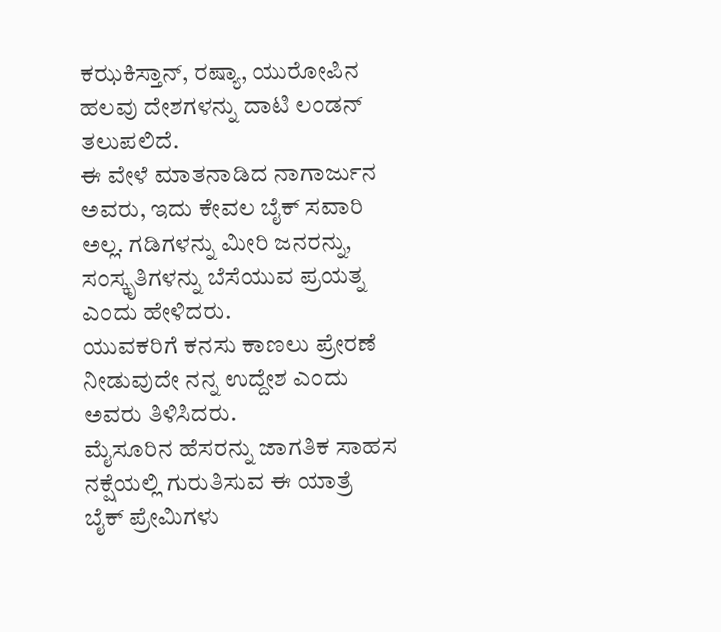ಕಝಕಿಸ್ತಾನ್, ರಷ್ಯಾ, ಯುರೋಪಿನ ಹಲವು ದೇಶಗಳನ್ನು ದಾಟಿ ಲಂಡನ್ ತಲುಪಲಿದೆ.
ಈ ವೇಳೆ ಮಾತನಾಡಿದ ನಾಗಾರ್ಜುನ ಅವರು, ಇದು ಕೇವಲ ಬೈಕ್ ಸವಾರಿ ಅಲ್ಲ. ಗಡಿಗಳನ್ನು ಮೀರಿ ಜನರನ್ನು, ಸಂಸ್ಕೃತಿಗಳನ್ನು ಬೆಸೆಯುವ ಪ್ರಯತ್ನ ಎಂದು ಹೇಳಿದರು.
ಯುವಕರಿಗೆ ಕನಸು ಕಾಣಲು ಪ್ರೇರಣೆ ನೀಡುವುದೇ ನನ್ನ ಉದ್ದೇಶ ಎಂದು ಅವರು ತಿಳಿಸಿದರು.
ಮೈಸೂರಿನ ಹೆಸರನ್ನು ಜಾಗತಿಕ ಸಾಹಸ ನಕ್ಷೆಯಲ್ಲಿ ಗುರುತಿಸುವ ಈ ಯಾತ್ರೆ ಬೈಕ್ ಪ್ರೇಮಿಗಳು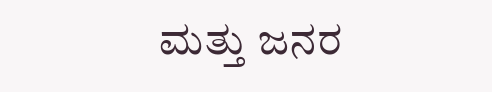ಮತ್ತು ಜನರ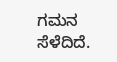ಗಮನ ಸೆಳೆದಿದೆ.